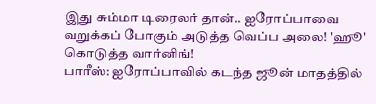இது சும்மா டிரைலர் தான்.. ஐரோப்பாவை வறுக்கப் போகும் அடுத்த வெப்ப அலை! 'ஹூ' கொடுத்த வார்னிங்!
பாரீஸ்: ஐரோப்பாவில் கடந்த ஜூன் மாதத்தில்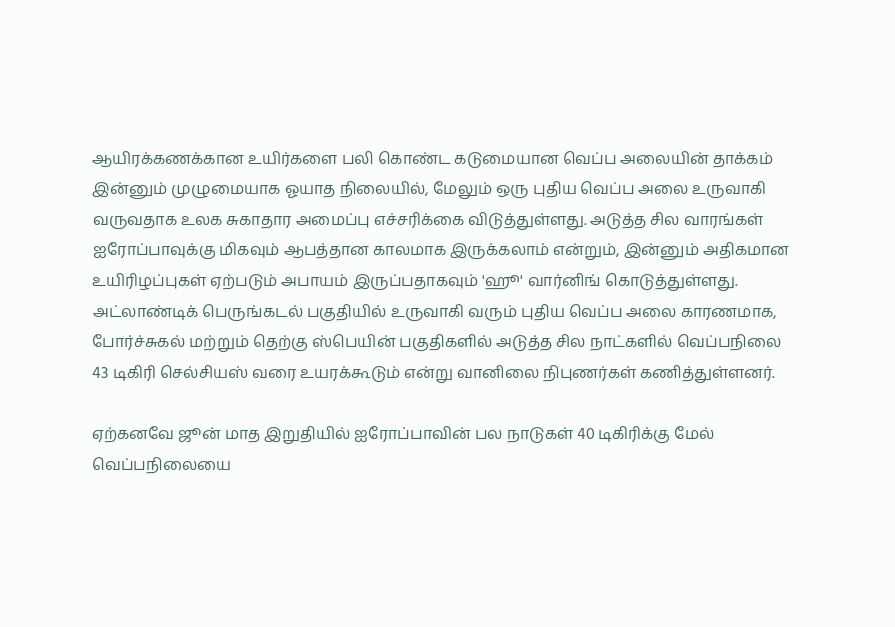ஆயிரக்கணக்கான உயிர்களை பலி கொண்ட கடுமையான வெப்ப அலையின் தாக்கம் இன்னும் முழுமையாக ஓயாத நிலையில், மேலும் ஒரு புதிய வெப்ப அலை உருவாகி வருவதாக உலக சுகாதார அமைப்பு எச்சரிக்கை விடுத்துள்ளது. அடுத்த சில வாரங்கள் ஐரோப்பாவுக்கு மிகவும் ஆபத்தான காலமாக இருக்கலாம் என்றும், இன்னும் அதிகமான உயிரிழப்புகள் ஏற்படும் அபாயம் இருப்பதாகவும் 'ஹூ' வார்னிங் கொடுத்துள்ளது.
அட்லாண்டிக் பெருங்கடல் பகுதியில் உருவாகி வரும் புதிய வெப்ப அலை காரணமாக, போர்ச்சுகல் மற்றும் தெற்கு ஸ்பெயின் பகுதிகளில் அடுத்த சில நாட்களில் வெப்பநிலை 43 டிகிரி செல்சியஸ் வரை உயரக்கூடும் என்று வானிலை நிபுணர்கள் கணித்துள்ளனர்.

ஏற்கனவே ஜூன் மாத இறுதியில் ஐரோப்பாவின் பல நாடுகள் 40 டிகிரிக்கு மேல் வெப்பநிலையை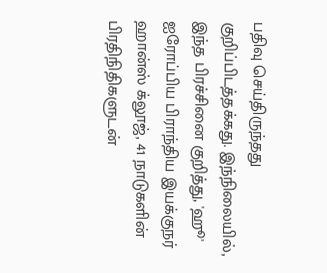பதிவு செய்திருந்தது குறிப்பிடத்தக்கது. இந்நிலையில், இந்த பிரச்சினை குறித்து, 'ஹூ' ஐரோப்பிய பிராந்திய இயக்குநர் ஹான்ஸ் க்லூஜ், 41 நாடுகளின் பிரதிநிதிகளுடன்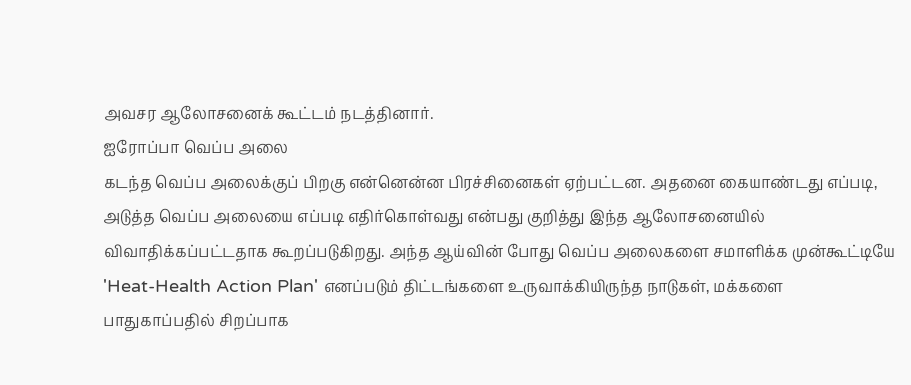அவசர ஆலோசனைக் கூட்டம் நடத்தினார்.
ஐரோப்பா வெப்ப அலை
கடந்த வெப்ப அலைக்குப் பிறகு என்னென்ன பிரச்சினைகள் ஏற்பட்டன. அதனை கையாண்டது எப்படி, அடுத்த வெப்ப அலையை எப்படி எதிர்கொள்வது என்பது குறித்து இந்த ஆலோசனையில் விவாதிக்கப்பட்டதாக கூறப்படுகிறது. அந்த ஆய்வின் போது வெப்ப அலைகளை சமாளிக்க முன்கூட்டியே 'Heat-Health Action Plan' எனப்படும் திட்டங்களை உருவாக்கியிருந்த நாடுகள், மக்களை பாதுகாப்பதில் சிறப்பாக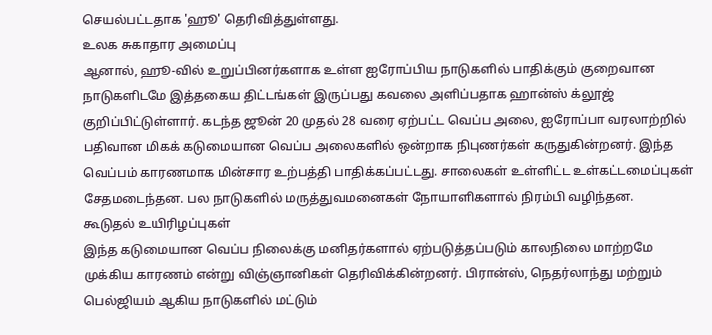செயல்பட்டதாக 'ஹூ' தெரிவித்துள்ளது.
உலக சுகாதார அமைப்பு
ஆனால், ஹூ-வில் உறுப்பினர்களாக உள்ள ஐரோப்பிய நாடுகளில் பாதிக்கும் குறைவான நாடுகளிடமே இத்தகைய திட்டங்கள் இருப்பது கவலை அளிப்பதாக ஹான்ஸ் க்லூஜ் குறிப்பிட்டுள்ளார். கடந்த ஜூன் 20 முதல் 28 வரை ஏற்பட்ட வெப்ப அலை, ஐரோப்பா வரலாற்றில் பதிவான மிகக் கடுமையான வெப்ப அலைகளில் ஒன்றாக நிபுணர்கள் கருதுகின்றனர். இந்த வெப்பம் காரணமாக மின்சார உற்பத்தி பாதிக்கப்பட்டது. சாலைகள் உள்ளிட்ட உள்கட்டமைப்புகள் சேதமடைந்தன. பல நாடுகளில் மருத்துவமனைகள் நோயாளிகளால் நிரம்பி வழிந்தன.
கூடுதல் உயிரிழப்புகள்
இந்த கடுமையான வெப்ப நிலைக்கு மனிதர்களால் ஏற்படுத்தப்படும் காலநிலை மாற்றமே முக்கிய காரணம் என்று விஞ்ஞானிகள் தெரிவிக்கின்றனர். பிரான்ஸ், நெதர்லாந்து மற்றும் பெல்ஜியம் ஆகிய நாடுகளில் மட்டும்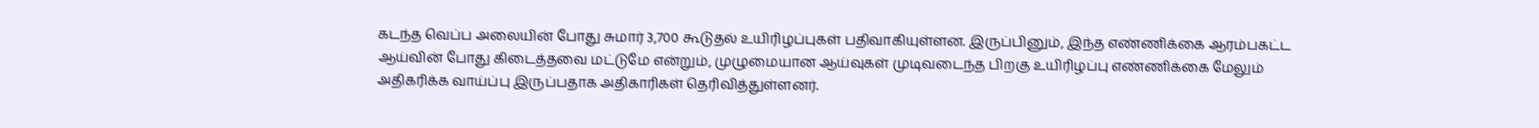கடந்த வெப்ப அலையின் போது சுமார் 3,700 கூடுதல் உயிரிழப்புகள் பதிவாகியுள்ளன. இருப்பினும், இந்த எண்ணிக்கை ஆரம்பகட்ட ஆய்வின் போது கிடைத்தவை மட்டுமே என்றும், முழுமையான ஆய்வுகள் முடிவடைந்த பிறகு உயிரிழப்பு எண்ணிக்கை மேலும் அதிகரிக்க வாய்ப்பு இருப்பதாக அதிகாரிகள் தெரிவித்துள்ளனர்.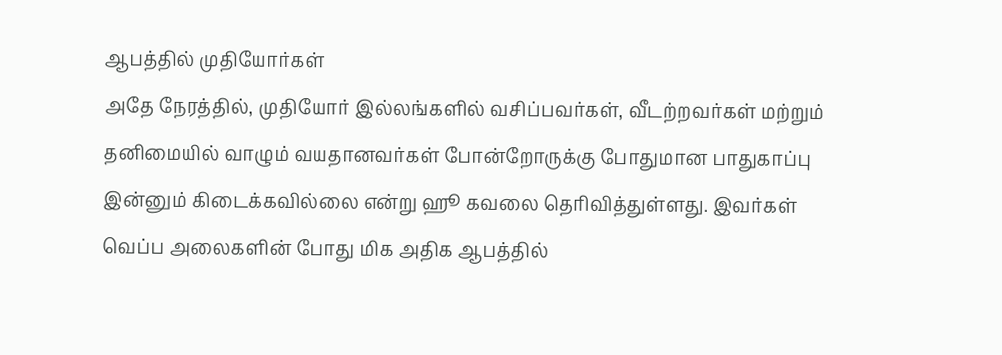ஆபத்தில் முதியோர்கள்
அதே நேரத்தில், முதியோர் இல்லங்களில் வசிப்பவர்கள், வீடற்றவர்கள் மற்றும் தனிமையில் வாழும் வயதானவர்கள் போன்றோருக்கு போதுமான பாதுகாப்பு இன்னும் கிடைக்கவில்லை என்று ஹூ கவலை தெரிவித்துள்ளது. இவர்கள் வெப்ப அலைகளின் போது மிக அதிக ஆபத்தில்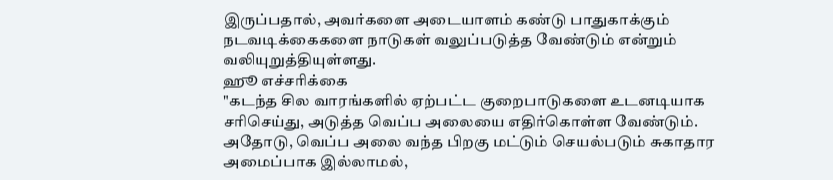இருப்பதால், அவர்களை அடையாளம் கண்டு பாதுகாக்கும் நடவடிக்கைகளை நாடுகள் வலுப்படுத்த வேண்டும் என்றும் வலியுறுத்தியுள்ளது.
ஹூ எச்சரிக்கை
"கடந்த சில வாரங்களில் ஏற்பட்ட குறைபாடுகளை உடனடியாக சரிசெய்து, அடுத்த வெப்ப அலையை எதிர்கொள்ள வேண்டும். அதோடு, வெப்ப அலை வந்த பிறகு மட்டும் செயல்படும் சுகாதார அமைப்பாக இல்லாமல்,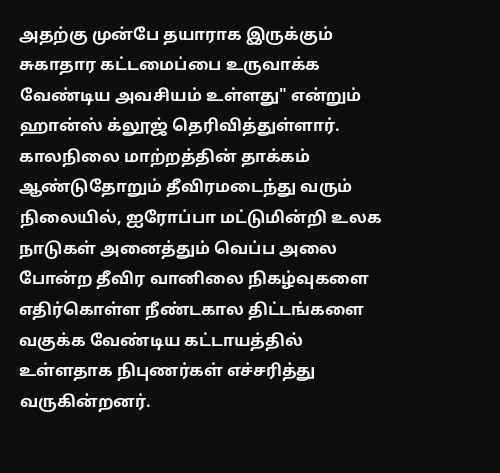அதற்கு முன்பே தயாராக இருக்கும் சுகாதார கட்டமைப்பை உருவாக்க வேண்டிய அவசியம் உள்ளது" என்றும் ஹான்ஸ் க்லூஜ் தெரிவித்துள்ளார். காலநிலை மாற்றத்தின் தாக்கம் ஆண்டுதோறும் தீவிரமடைந்து வரும் நிலையில், ஐரோப்பா மட்டுமின்றி உலக நாடுகள் அனைத்தும் வெப்ப அலை போன்ற தீவிர வானிலை நிகழ்வுகளை எதிர்கொள்ள நீண்டகால திட்டங்களை வகுக்க வேண்டிய கட்டாயத்தில் உள்ளதாக நிபுணர்கள் எச்சரித்து வருகின்றனர்.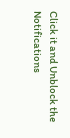Click it and Unblock the Notifications